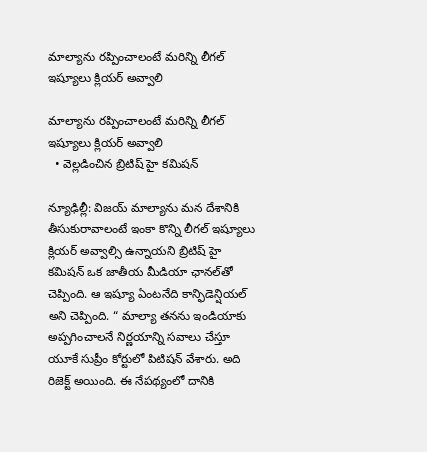మాల్యాను రప్పించాలంటే మరిన్ని లీగల్‌ ఇష్యూలు క్లియర్‌‌ అవ్వాలి

మాల్యాను రప్పించాలంటే మరిన్ని లీగల్‌ ఇష్యూలు క్లియర్‌‌ అవ్వాలి
  • వెల్లడించిన బ్రిటిష్‌ హై కమిషన్‌

న్యూఢిల్లీ: విజయ్‌ మాల్యాను మన దేశానికి తీసుకురావాలంటే ఇంకా కొన్ని లీగల్‌ ఇష్యూలు క్లియర్‌‌ అవ్వాల్సి ఉన్నాయని బ్రిటిష్‌ హై కమిషన్‌ ఒక జాతీయ మీడియా ఛానల్‌తో చెప్పింది. ఆ ఇష్యూ ఏంటనేది కాన్ఫిడెన్షియల్‌ అని చెప్పింది. “ మాల్యా తనను ఇండియాకు అప్పగించాలనే నిర్ణయాన్ని సవాలు చేస్తూ యూకే సుప్రీం కోర్టులో పిటిషన్‌ వేశారు. అది రిజెక్ట్‌ అయింది. ఈ నేపథ్యంలో దానికి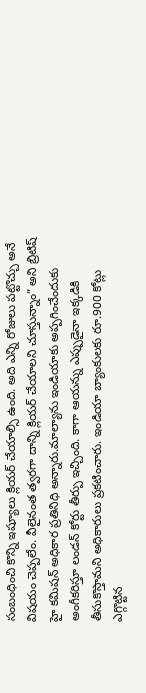సంబంధించి కొన్ని ఇష్యూలు క్లియర్‌‌ చేయాల్సి ఉంది. అది ఎన్ని రోజులు పట్టొచ్చు అనే విషయం చెప్పలేం. వీలైనంత త్వరగా దాన్ని క్లియర్‌‌ చేయాలని చూస్తున్నాం” అని బ్రిటిష్‌ హై కమిషన్‌ అధికార ప్రతినిధి అన్నారు.మాల్యాను ఇండియాకు అప్పగించేందుకు అంగీకరిస్తూ లండన్‌ కోర్టు తీర్పు ఇచ్చింది. కాగా ఆయన్ను ఎప్పుడైనా ఇక్కడికి తీసుకొస్తామని అధికారులు ప్రకటించారు. ఇండియా బ్యాంకులకు రూ.900 కోట్లు ఎగ్గొట్టిన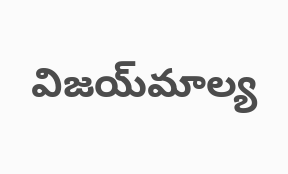విజయ్‌మాల్య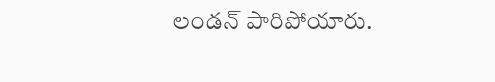లండన్‌ పారిపోయారు.